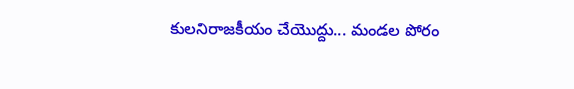కులనిరాజకీయం చేయొద్దు... మండల పోరం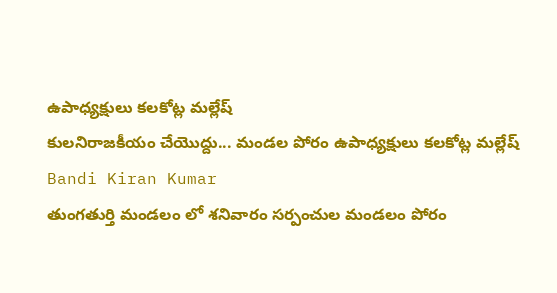ఉపాధ్యక్షులు కలకోట్ల మల్లేష్
కులనిరాజకీయం చేయొద్దు... మండల పోరం ఉపాధ్యక్షులు కలకోట్ల మల్లేష్
Bandi Kiran Kumar
తుంగతుర్తి మండలం లో శనివారం సర్పంచుల మండలం పోరం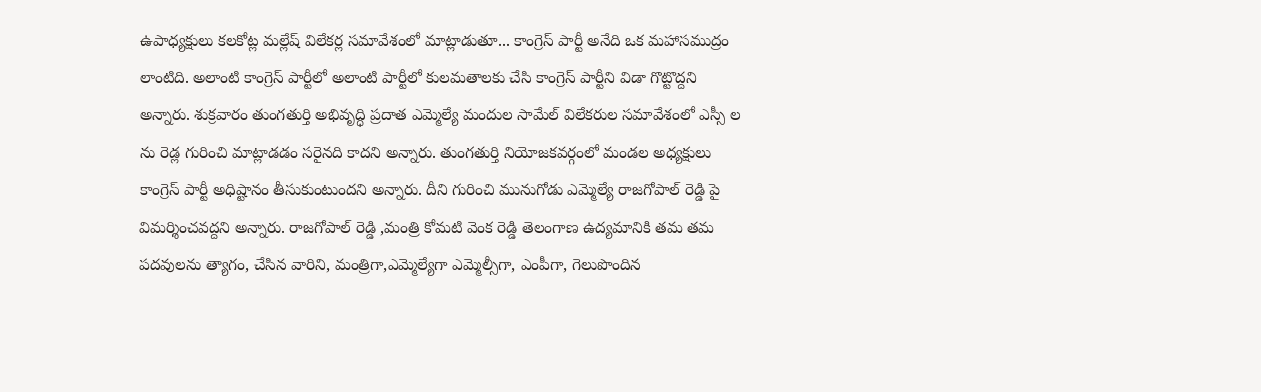ఉపాధ్యక్షులు కలకోట్ల మల్లేష్ విలేకర్ల సమావేశంలో మాట్లాడుతూ... కాంగ్రెస్ పార్టీ అనేది ఒక మహాసముద్రం లాంటిది. అలాంటి కాంగ్రెస్ పార్టీలో అలాంటి పార్టీలో కులమతాలకు చేసి కాంగ్రెస్ పార్టీని విడా గొట్టొద్దని అన్నారు. శుక్రవారం తుంగతుర్తి అభివృద్ధి ప్రదాత ఎమ్మెల్యే మందుల సామేల్ విలేకరుల సమావేశంలో ఎస్సీ ల ను రెడ్ల గురించి మాట్లాడడం సరైనది కాదని అన్నారు. తుంగతుర్తి నియోజకవర్గంలో మండల అధ్యక్షులు కాంగ్రెస్ పార్టీ అధిష్టానం తీసుకుంటుందని అన్నారు. దీని గురించి మునుగోడు ఎమ్మెల్యే రాజగోపాల్ రెడ్డి పై విమర్శించవద్దని అన్నారు. రాజగోపాల్ రెడ్డి ,మంత్రి కోమటి వెంక రెడ్డి తెలంగాణ ఉద్యమానికి తమ తమ పదవులను త్యాగం, చేసిన వారిని, మంత్రిగా,ఎమ్మెల్యేగా ఎమ్మెల్సీగా, ఎంపీగా, గెలుపొందిన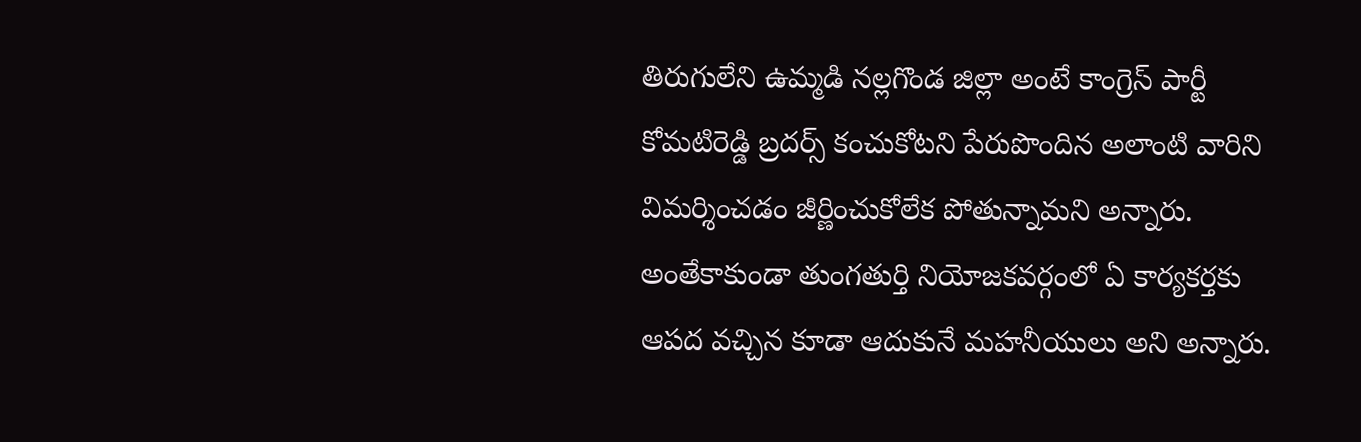తిరుగులేని ఉమ్మడి నల్లగొండ జిల్లా అంటే కాంగ్రెస్ పార్టీ కోమటిరెడ్డి బ్రదర్స్ కంచుకోటని పేరుపొందిన అలాంటి వారిని విమర్శించడం జీర్ణించుకోలేక పోతున్నామని అన్నారు. అంతేకాకుండా తుంగతుర్తి నియోజకవర్గంలో ఏ కార్యకర్తకు ఆపద వచ్చిన కూడా ఆదుకునే మహనీయులు అని అన్నారు.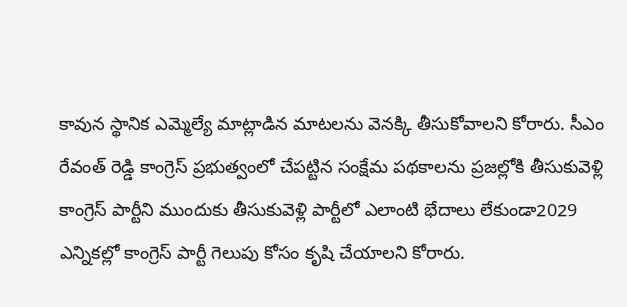కావున స్థానిక ఎమ్మెల్యే మాట్లాడిన మాటలను వెనక్కి తీసుకోవాలని కోరారు. సీఎం రేవంత్ రెడ్డి కాంగ్రెస్ ప్రభుత్వంలో చేపట్టిన సంక్షేమ పథకాలను ప్రజల్లోకి తీసుకువెళ్లి కాంగ్రెస్ పార్టీని ముందుకు తీసుకువెళ్లి పార్టీలో ఎలాంటి భేదాలు లేకుండా2029 ఎన్నికల్లో కాంగ్రెస్ పార్టీ గెలుపు కోసం కృషి చేయాలని కోరారు.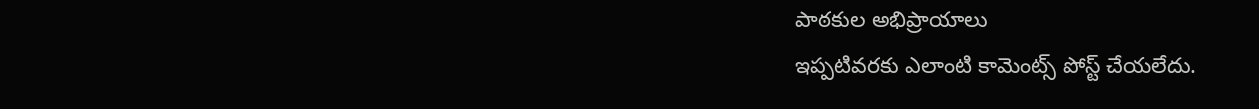పాఠకుల అభిప్రాయాలు
ఇప్పటివరకు ఎలాంటి కామెంట్స్ పోస్ట్ చేయలేదు.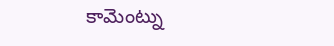కామెంట్ను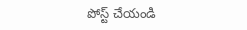పోస్ట్ చేయండి